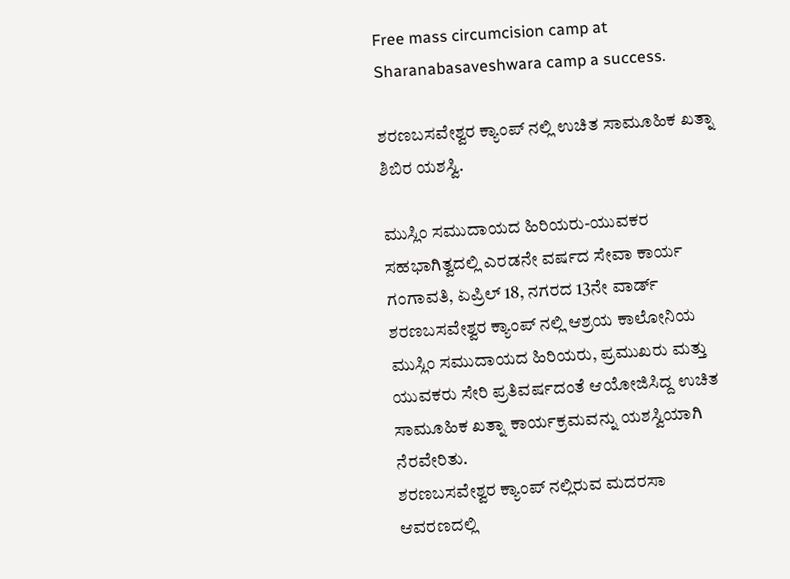Free mass circumcision camp at Sharanabasaveshwara camp a success.

ಶರಣಬಸವೇಶ್ವರ ಕ್ಯಾಂಪ್ ನಲ್ಲಿ ಉಚಿತ ಸಾಮೂಹಿಕ ಖತ್ನಾ ಶಿಬಿರ ಯಶಸ್ವಿ.

ಮುಸ್ಲಿಂ ಸಮುದಾಯದ ಹಿರಿಯರು-ಯುವಕರ ಸಹಭಾಗಿತ್ವದಲ್ಲಿ ಎರಡನೇ ವರ್ಷದ ಸೇವಾ ಕಾರ್ಯ
ಗಂಗಾವತಿ, ಏಪ್ರಿಲ್ 18, ನಗರದ 13ನೇ ವಾರ್ಡ್ ಶರಣಬಸವೇಶ್ವರ ಕ್ಯಾಂಪ್ ನಲ್ಲಿ ಆಶ್ರಯ ಕಾಲೋನಿಯ ಮುಸ್ಲಿಂ ಸಮುದಾಯದ ಹಿರಿಯರು, ಪ್ರಮುಖರು ಮತ್ತು ಯುವಕರು ಸೇರಿ ಪ್ರತಿವರ್ಷದಂತೆ ಆಯೋಜಿಸಿದ್ದ ಉಚಿತ ಸಾಮೂಹಿಕ ಖತ್ನಾ ಕಾರ್ಯಕ್ರಮವನ್ನು ಯಶಸ್ವಿಯಾಗಿ ನೆರವೇರಿತು.
ಶರಣಬಸವೇಶ್ವರ ಕ್ಯಾಂಪ್ ನಲ್ಲಿರುವ ಮದರಸಾ ಆವರಣದಲ್ಲಿ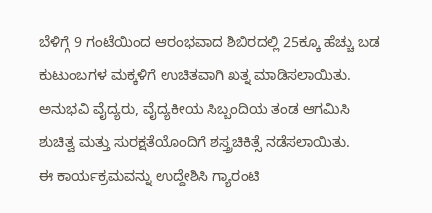ಬೆಳಿಗ್ಗೆ 9 ಗಂಟೆಯಿಂದ ಆರಂಭವಾದ ಶಿಬಿರದಲ್ಲಿ 25ಕ್ಕೂ ಹೆಚ್ಚು ಬಡ ಕುಟುಂಬಗಳ ಮಕ್ಕಳಿಗೆ ಉಚಿತವಾಗಿ ಖತ್ನ ಮಾಡಿಸಲಾಯಿತು.
ಅನುಭವಿ ವೈದ್ಯರು, ವೈದ್ಯಕೀಯ ಸಿಬ್ಬಂದಿಯ ತಂಡ ಆಗಮಿಸಿ ಶುಚಿತ್ವ ಮತ್ತು ಸುರಕ್ಷತೆಯೊಂದಿಗೆ ಶಸ್ತ್ರಚಿಕಿತ್ಸೆ ನಡೆಸಲಾಯಿತು.
ಈ ಕಾರ್ಯಕ್ರಮವನ್ನು ಉದ್ದೇಶಿಸಿ ಗ್ಯಾರಂಟಿ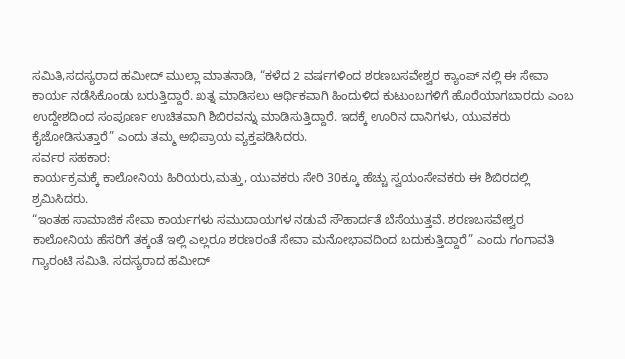ಸಮಿತಿ,ಸದಸ್ಯರಾದ ಹಮೀದ್ ಮುಲ್ಲಾ ಮಾತನಾಡಿ, “ಕಳೆದ 2 ವರ್ಷಗಳಿಂದ ಶರಣಬಸವೇಶ್ವರ ಕ್ಯಾಂಪ್ ನಲ್ಲಿ ಈ ಸೇವಾ ಕಾರ್ಯ ನಡೆಸಿಕೊಂಡು ಬರುತ್ತಿದ್ದಾರೆ. ಖತ್ನ ಮಾಡಿಸಲು ಆರ್ಥಿಕವಾಗಿ ಹಿಂದುಳಿದ ಕುಟುಂಬಗಳಿಗೆ ಹೊರೆಯಾಗಬಾರದು ಎಂಬ ಉದ್ದೇಶದಿಂದ ಸಂಪೂರ್ಣ ಉಚಿತವಾಗಿ ಶಿಬಿರವನ್ನು ಮಾಡಿಸುತ್ತಿದ್ದಾರೆ. ಇದಕ್ಕೆ ಊರಿನ ದಾನಿಗಳು, ಯುವಕರು ಕೈಜೋಡಿಸುತ್ತಾರೆ” ಎಂದು ತಮ್ಮ ಅಭಿಪ್ರಾಯ ವ್ಯಕ್ತಪಡಿಸಿದರು.
ಸರ್ವರ ಸಹಕಾರ:
ಕಾರ್ಯಕ್ರಮಕ್ಕೆ ಕಾಲೋನಿಯ ಹಿರಿಯರು,ಮತ್ತು, ಯುವಕರು ಸೇರಿ 30ಕ್ಕೂ ಹೆಚ್ಚು ಸ್ವಯಂಸೇವಕರು ಈ ಶಿಬಿರದಲ್ಲಿ ಶ್ರಮಿಸಿದರು.
“ಇಂತಹ ಸಾಮಾಜಿಕ ಸೇವಾ ಕಾರ್ಯಗಳು ಸಮುದಾಯಗಳ ನಡುವೆ ಸೌಹಾರ್ದತೆ ಬೆಸೆಯುತ್ತವೆ. ಶರಣಬಸವೇಶ್ವರ ಕಾಲೋನಿಯ ಹೆಸರಿಗೆ ತಕ್ಕಂತೆ ಇಲ್ಲಿ ಎಲ್ಲರೂ ಶರಣರಂತೆ ಸೇವಾ ಮನೋಭಾವದಿಂದ ಬದುಕುತ್ತಿದ್ದಾರೆ” ಎಂದು ಗಂಗಾವತಿ ಗ್ಯಾರಂಟಿ ಸಮಿತಿ. ಸದಸ್ಯರಾದ ಹಮೀದ್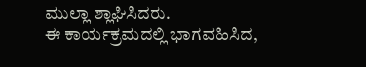ಮುಲ್ಲಾ ಶ್ಲಾಘಿಸಿದರು.
ಈ ಕಾರ್ಯಕ್ರಮದಲ್ಲಿ ಭಾಗವಹಿಸಿದ,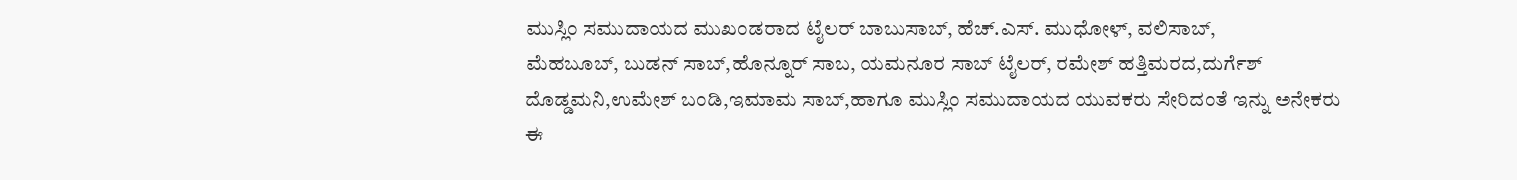ಮುಸ್ಲಿಂ ಸಮುದಾಯದ ಮುಖಂಡರಾದ ಟೈಲರ್ ಬಾಬುಸಾಬ್, ಹೆಚ್.ಎಸ್. ಮುಧೋಳ್, ವಲಿಸಾಬ್,
ಮೆಹಬೂಬ್, ಬುಡನ್ ಸಾಬ್,ಹೊನ್ನೂರ್ ಸಾಬ, ಯಮನೂರ ಸಾಬ್ ಟೈಲರ್, ರಮೇಶ್ ಹತ್ತಿಮರದ,ದುರ್ಗೆಶ್ ದೊಡ್ಡಮನಿ,ಉಮೇಶ್ ಬಂಡಿ,ಇಮಾಮ ಸಾಬ್,ಹಾಗೂ ಮುಸ್ಲಿಂ ಸಮುದಾಯದ ಯುವಕರು ಸೇರಿದಂತೆ ಇನ್ನು ಅನೇಕರು ಈ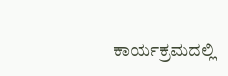ಕಾರ್ಯಕ್ರಮದಲ್ಲಿ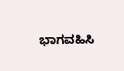ಭಾಗವಹಿಸಿ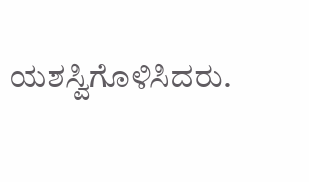ಯಶಸ್ವಿಗೊಳಿಸಿದರು.